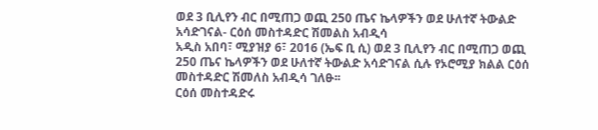ወደ 3 ቢሊየን ብር በሚጠጋ ወጪ 250 ጤና ኬላዎችን ወደ ሁለተኛ ትውልድ አሳድገናል- ርዕሰ መስተዳድር ሽመልስ አብዲሳ
አዲስ አበባ፣ ሚያዝያ 6፣ 2016 (ኤፍ ቢ ሲ) ወደ 3 ቢሊየን ብር በሚጠጋ ወጪ 250 ጤና ኬላዎችን ወደ ሁለተኛ ትውልድ አሳድገናል ሲሉ የኦሮሚያ ክልል ርዕሰ መስተዳድር ሽመለስ አብዲሳ ገለፁ፡፡
ርዕሰ መስተዳድሩ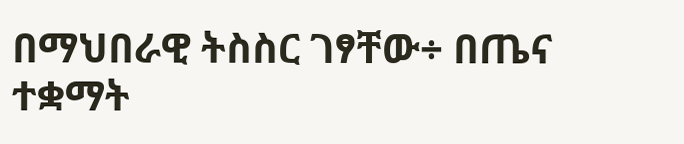በማህበራዊ ትስስር ገፃቸው÷ በጤና ተቋማት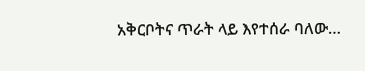አቅርቦትና ጥራት ላይ እየተሰራ ባለው…